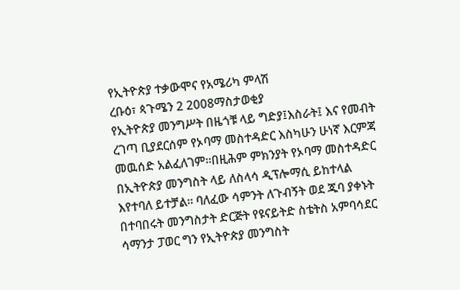የኢትዮጵያ ተቃውሞና የአሜሪካ ምላሽ
ረቡዕ፣ ጳጉሜን 2 2008ማስታወቂያ
የኢትዮጵያ መንግሥት በዜጎቹ ላይ ግድያ፤እስራት፤ እና የመብት ረገጣ ቢያደርሰም የኦባማ መስተዳድር እስካሁን ሁነኛ እርምጃ መዉሰድ አልፈለገም።በዚሕም ምክንያት የኦባማ መስተዳድር በኢትዮጵያ መንግስት ላይ ለስላሳ ዲፕሎማሲ ይከተላል እየተባለ ይተቻል። ባለፈው ሳምንት ለጉብኝት ወደ ጁባ ያቀኑት በተባበሩት መንግስታት ድርጅት የዩናይትድ ስቴትስ አምባሳደር ሳማንታ ፓወር ግን የኢትዮጵያ መንግስት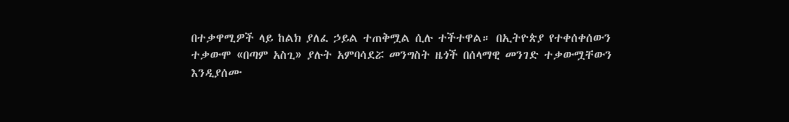በተቃዋሚዎች ላይ ከልክ ያለፈ ኃይል ተጠቅሟል ሲሉ ተችተዋል። በኢትዮጵያ የተቀሰቀሰውን ተቃውሞ «በጣም አስጊ» ያሉት አምባሳደሯ መንግስት ዜጎች በሰላማዊ መንገድ ተቃውሟቸውን እንዲያሰሙ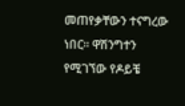መጠየቃቸውን ተናግረው ነበር። ዋሽንግተን የሚገኘው የዶይቼ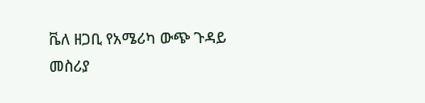ቬለ ዘጋቢ የአሜሪካ ውጭ ጉዳይ መስሪያ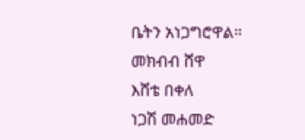ቤትን አነጋግሮዋል።
መክብብ ሸዋ
እሸቴ በቀለ
ነጋሽ መሐመድ